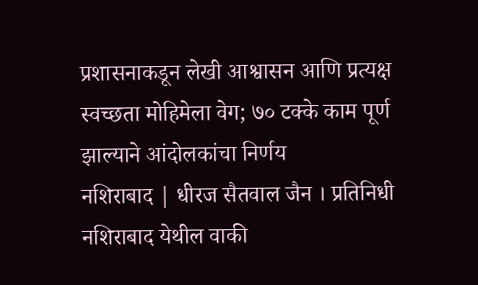प्रशासनाकडून लेखी आश्वासन आणि प्रत्यक्ष स्वच्छता मोहिमेला वेग; ७० टक्के काम पूर्ण झाल्याने आंदोलकांचा निर्णय
नशिराबाद | धीरज सैतवाल जैन । प्रतिनिधी
नशिराबाद येथील वाकी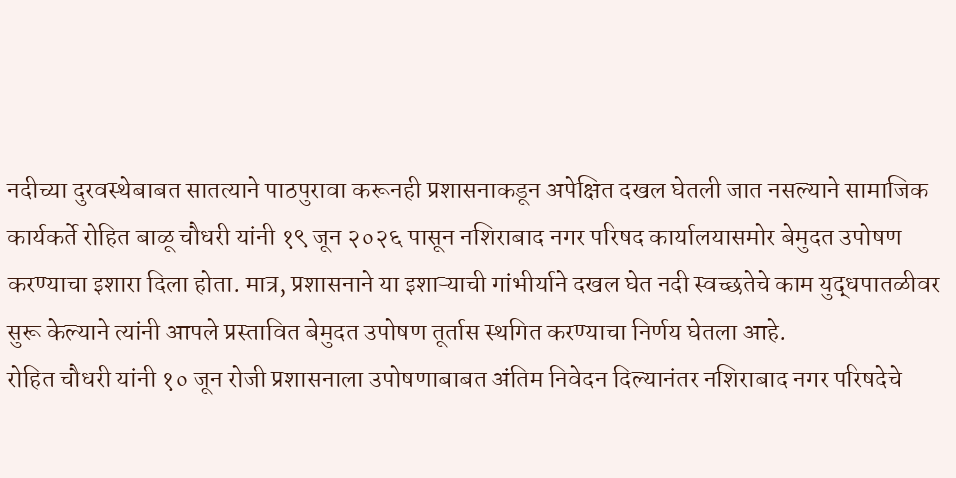नदीच्या दुरवस्थेबाबत सातत्याने पाठपुरावा करूनही प्रशासनाकडून अपेक्षित दखल घेतली जात नसल्याने सामाजिक कार्यकर्ते रोहित बाळू चौधरी यांनी १९ जून २०२६ पासून नशिराबाद नगर परिषद कार्यालयासमोर बेमुदत उपोषण करण्याचा इशारा दिला होता. मात्र, प्रशासनाने या इशाऱ्याची गांभीर्याने दखल घेत नदी स्वच्छतेचे काम युद्धपातळीवर सुरू केल्याने त्यांनी आपले प्रस्तावित बेमुदत उपोषण तूर्तास स्थगित करण्याचा निर्णय घेतला आहे.
रोहित चौधरी यांनी १० जून रोजी प्रशासनाला उपोषणाबाबत अंतिम निवेदन दिल्यानंतर नशिराबाद नगर परिषदेचे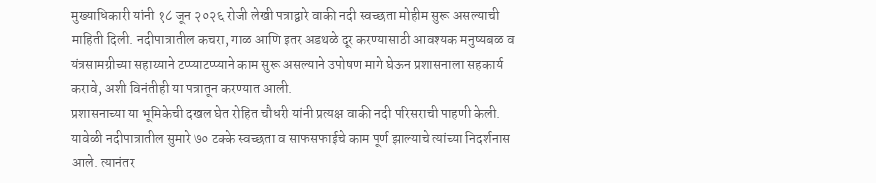मुख्याधिकारी यांनी १८ जून २०२६ रोजी लेखी पत्राद्वारे वाकी नदी स्वच्छता मोहीम सुरू असल्याची माहिती दिली. नदीपात्रातील कचरा, गाळ आणि इतर अडथळे दूर करण्यासाठी आवश्यक मनुष्यबळ व यंत्रसामग्रीच्या सहाय्याने टप्प्याटप्प्याने काम सुरू असल्याने उपोषण मागे घेऊन प्रशासनाला सहकार्य करावे, अशी विनंतीही या पत्रातून करण्यात आली.
प्रशासनाच्या या भूमिकेची दखल घेत रोहित चौधरी यांनी प्रत्यक्ष वाकी नदी परिसराची पाहणी केली. यावेळी नदीपात्रातील सुमारे ७० टक्के स्वच्छता व साफसफाईचे काम पूर्ण झाल्याचे त्यांच्या निदर्शनास आले. त्यानंतर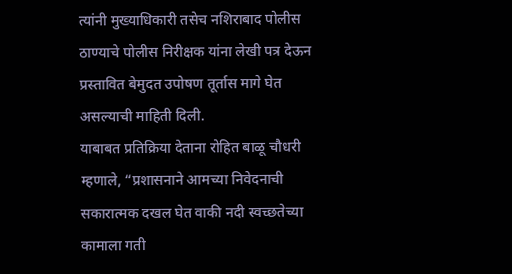त्यांनी मुख्याधिकारी तसेच नशिराबाद पोलीस ठाण्याचे पोलीस निरीक्षक यांना लेखी पत्र देऊन प्रस्तावित बेमुदत उपोषण तूर्तास मागे घेत असल्याची माहिती दिली.
याबाबत प्रतिक्रिया देताना रोहित बाळू चौधरी म्हणाले, “प्रशासनाने आमच्या निवेदनाची सकारात्मक दखल घेत वाकी नदी स्वच्छतेच्या कामाला गती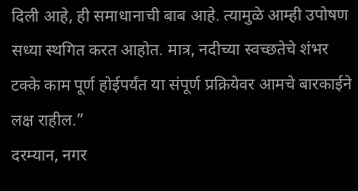दिली आहे, ही समाधानाची बाब आहे. त्यामुळे आम्ही उपोषण सध्या स्थगित करत आहोत. मात्र, नदीच्या स्वच्छतेचे शंभर टक्के काम पूर्ण होईपर्यंत या संपूर्ण प्रक्रियेवर आमचे बारकाईने लक्ष राहील.”
दरम्यान, नगर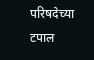परिषदेच्या टपाल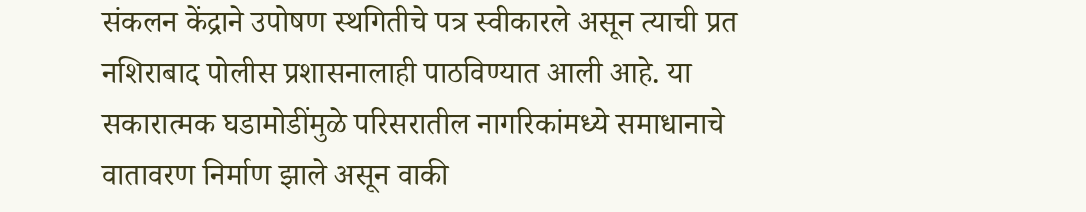संकलन केंद्राने उपोषण स्थगितीचे पत्र स्वीकारले असून त्याची प्रत नशिराबाद पोलीस प्रशासनालाही पाठविण्यात आली आहे. या सकारात्मक घडामोडींमुळे परिसरातील नागरिकांमध्ये समाधानाचे वातावरण निर्माण झाले असून वाकी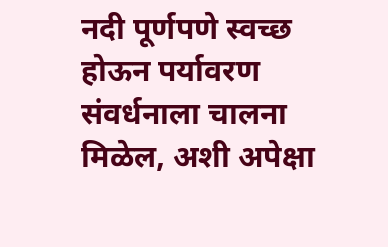नदी पूर्णपणे स्वच्छ होऊन पर्यावरण संवर्धनाला चालना मिळेल, अशी अपेक्षा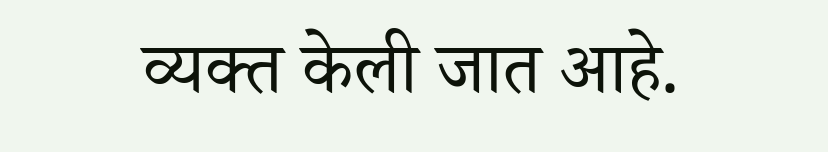व्यक्त केली जात आहे.